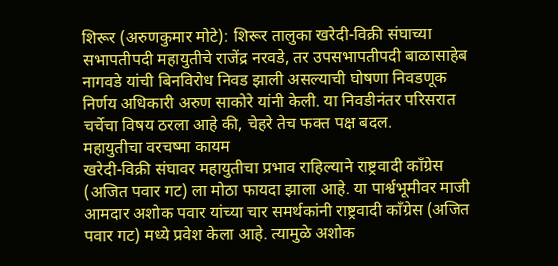शिरूर (अरुणकुमार मोटे): शिरूर तालुका खरेदी-विक्री संघाच्या सभापतीपदी महायुतीचे राजेंद्र नरवडे, तर उपसभापतीपदी बाळासाहेब नागवडे यांची बिनविरोध निवड झाली असल्याची घोषणा निवडणूक निर्णय अधिकारी अरुण साकोरे यांनी केली. या निवडीनंतर परिसरात चर्चेचा विषय ठरला आहे की, चेहरे तेच फक्त पक्ष बदल.
महायुतीचा वरचष्मा कायम
खरेदी-विक्री संघावर महायुतीचा प्रभाव राहिल्याने राष्ट्रवादी काँग्रेस (अजित पवार गट) ला मोठा फायदा झाला आहे. या पार्श्वभूमीवर माजी आमदार अशोक पवार यांच्या चार समर्थकांनी राष्ट्रवादी काँग्रेस (अजित पवार गट) मध्ये प्रवेश केला आहे. त्यामुळे अशोक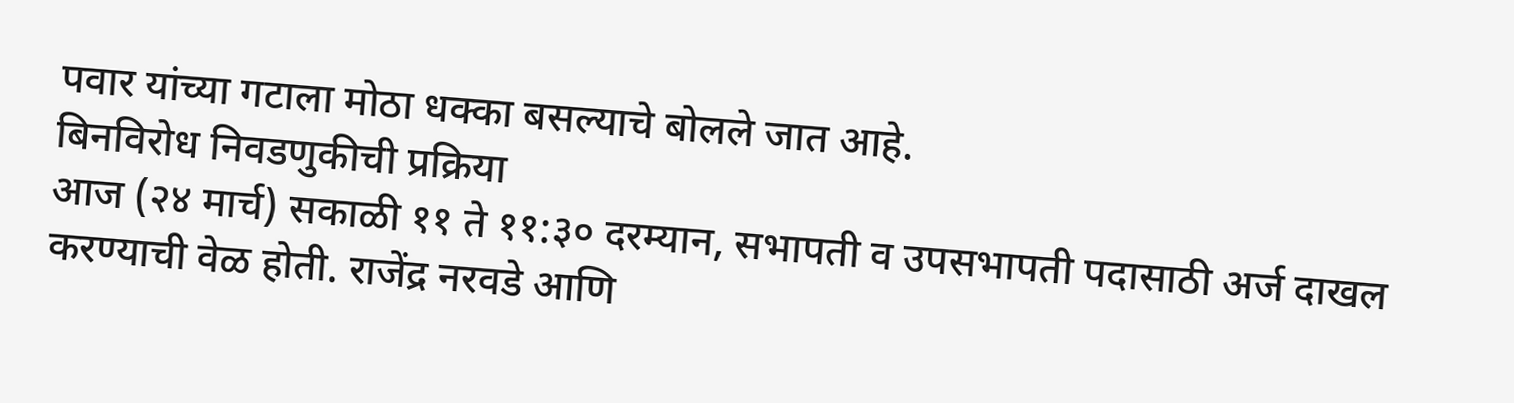पवार यांच्या गटाला मोठा धक्का बसल्याचे बोलले जात आहे.
बिनविरोध निवडणुकीची प्रक्रिया
आज (२४ मार्च) सकाळी ११ ते ११:३० दरम्यान, सभापती व उपसभापती पदासाठी अर्ज दाखल करण्याची वेळ होती. राजेंद्र नरवडे आणि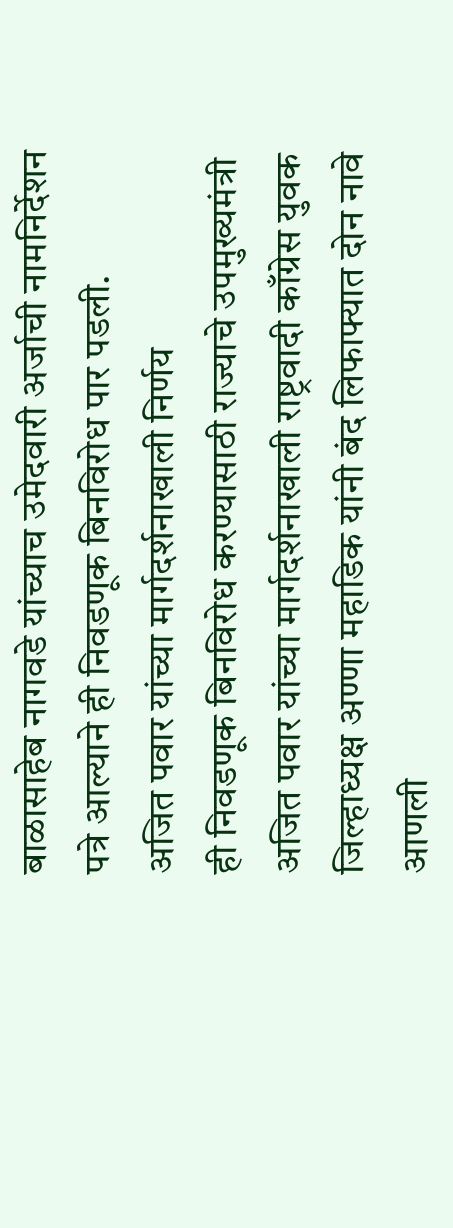बाळासाहेब नागवडे यांच्याच उमेदवारी अर्जाची नामनिर्देशन पत्रे आल्याने ही निवडणूक बिनविरोध पार पडली.
अजित पवार यांच्या मार्गदर्शनाखाली निर्णय
ही निवडणूक बिनविरोध करण्यासाठी राज्याचे उपमुख्यमंत्री अजित पवार यांच्या मार्गदर्शनाखाली राष्ट्रवादी काँग्रेस युवक जिल्हाध्यक्ष अण्णा महाडिक यांनी बंद लिफाफ्यात दोन नावे आणली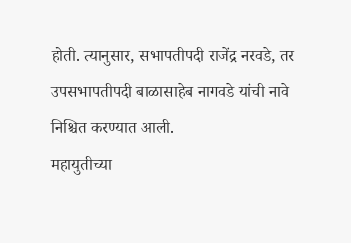होती. त्यानुसार, सभापतीपदी राजेंद्र नरवडे, तर उपसभापतीपदी बाळासाहेब नागवडे यांची नावे निश्चित करण्यात आली.
महायुतीच्या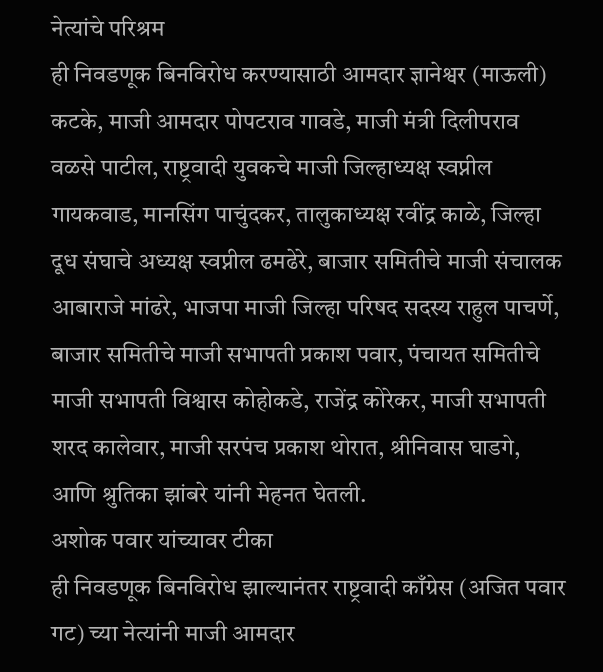नेत्यांचे परिश्रम
ही निवडणूक बिनविरोध करण्यासाठी आमदार ज्ञानेश्वर (माऊली) कटके, माजी आमदार पोपटराव गावडे, माजी मंत्री दिलीपराव वळसे पाटील, राष्ट्रवादी युवकचे माजी जिल्हाध्यक्ष स्वप्नील गायकवाड, मानसिंग पाचुंदकर, तालुकाध्यक्ष रवींद्र काळे, जिल्हा दूध संघाचे अध्यक्ष स्वप्नील ढमढेरे, बाजार समितीचे माजी संचालक आबाराजे मांढरे, भाजपा माजी जिल्हा परिषद सदस्य राहुल पाचर्णे, बाजार समितीचे माजी सभापती प्रकाश पवार, पंचायत समितीचे माजी सभापती विश्वास कोहोकडे, राजेंद्र कोरेकर, माजी सभापती शरद कालेवार, माजी सरपंच प्रकाश थोरात, श्रीनिवास घाडगे, आणि श्रुतिका झांबरे यांनी मेहनत घेतली.
अशोक पवार यांच्यावर टीका
ही निवडणूक बिनविरोध झाल्यानंतर राष्ट्रवादी काँग्रेस (अजित पवार गट) च्या नेत्यांनी माजी आमदार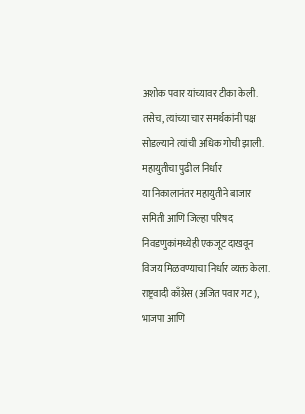अशोक पवार यांच्यावर टीका केली. तसेच, त्यांच्या चार समर्थकांनी पक्ष सोडल्याने त्यांची अधिक गोची झाली.
महायुतीचा पुढील निर्धार
या निकालानंतर महायुतीने बाजार समिती आणि जिल्हा परिषद निवडणुकांमध्येही एकजूट दाखवून विजय मिळवण्याचा निर्धार व्यक्त केला. राष्ट्रवादी काँग्रेस (अजित पवार गट), भाजपा आणि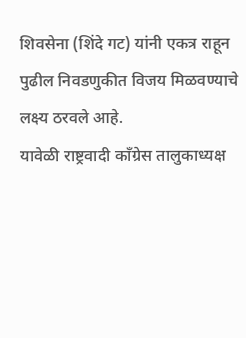शिवसेना (शिंदे गट) यांनी एकत्र राहून पुढील निवडणुकीत विजय मिळवण्याचे लक्ष्य ठरवले आहे.
यावेळी राष्ट्रवादी काँग्रेस तालुकाध्यक्ष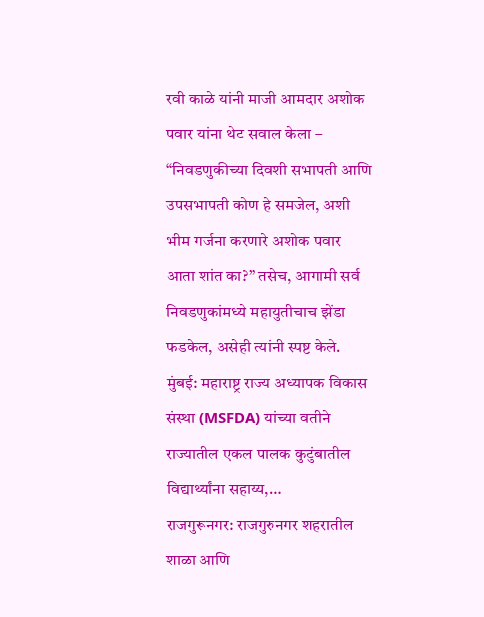रवी काळे यांनी माजी आमदार अशोक पवार यांना थेट सवाल केला – “निवडणुकीच्या दिवशी सभापती आणि उपसभापती कोण हे समजेल, अशी भीम गर्जना करणारे अशोक पवार आता शांत का?” तसेच, आगामी सर्व निवडणुकांमध्ये महायुतीचाच झेंडा फडकेल, असेही त्यांनी स्पष्ट केले.
मुंबई: महाराष्ट्र राज्य अध्यापक विकास संस्था (MSFDA) यांच्या वतीने राज्यातील एकल पालक कुटुंबातील विद्यार्थ्यांना सहाय्य,…
राजगुरूनगर: राजगुरुनगर शहरातील शाळा आणि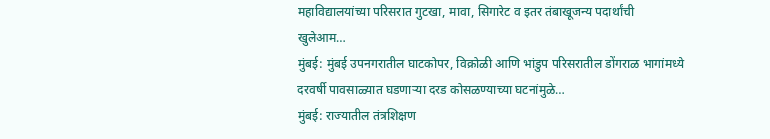महाविद्यालयांच्या परिसरात गुटखा, मावा, सिगारेट व इतर तंबाखूजन्य पदार्थांची खुलेआम…
मुंबई: मुंबई उपनगरातील घाटकोपर, विक्रोळी आणि भांडुप परिसरातील डोंगराळ भागांमध्ये दरवर्षी पावसाळ्यात घडणाऱ्या दरड कोसळण्याच्या घटनांमुळे…
मुंबई: राज्यातील तंत्रशिक्षण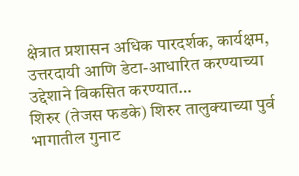क्षेत्रात प्रशासन अधिक पारदर्शक, कार्यक्षम, उत्तरदायी आणि डेटा-आधारित करण्याच्या उद्देशाने विकसित करण्यात…
शिरुर (तेजस फडके) शिरुर तालुक्याच्या पुर्व भागातील गुनाट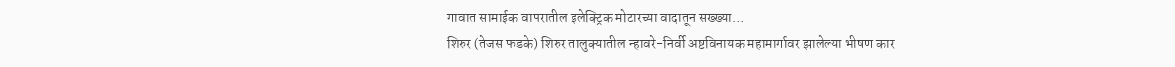गावात सामाईक वापरातील इलेक्ट्रिक मोटारच्या वादातून सख्ख्या…
शिरुर (तेजस फडके) शिरुर तालुक्यातील न्हावरे-निर्वी अष्टविनायक महामार्गावर झालेल्या भीषण कार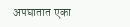अपघातात एका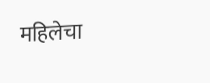महिलेचा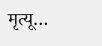मृत्यू…